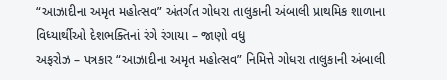“આઝાદીના અમૃત મહોત્સવ” અંતર્ગત ગોધરા તાલુકાની અંબાલી પ્રાથમિક શાળાના વિધ્યાર્થીઓ દેશભક્તિનાં રંગે રંગાયા – જાણો વધુ
અફરોઝ – પત્રકાર “આઝાદીના અમૃત મહોત્સવ” નિમિત્તે ગોધરા તાલુકાની અંબાલી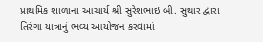પ્રાથમિક શાળાના આચાર્ય શ્રી સુરેશભાઇ બી. સુથાર દ્વારા તિરંગા યાત્રાનું ભવ્ય આયોજન કરવામાં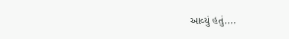આવ્યું હતું....